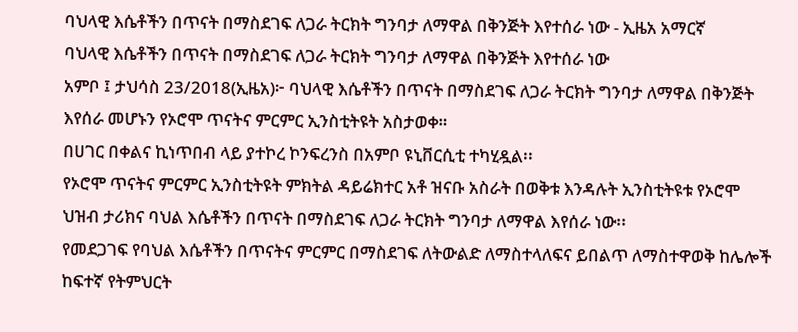ባህላዊ እሴቶችን በጥናት በማስደገፍ ለጋራ ትርክት ግንባታ ለማዋል በቅንጅት እየተሰራ ነው - ኢዜአ አማርኛ
ባህላዊ እሴቶችን በጥናት በማስደገፍ ለጋራ ትርክት ግንባታ ለማዋል በቅንጅት እየተሰራ ነው
አምቦ ፤ ታህሳስ 23/2018(ኢዜአ)፦ ባህላዊ እሴቶችን በጥናት በማስደገፍ ለጋራ ትርክት ግንባታ ለማዋል በቅንጅት እየሰራ መሆኑን የኦሮሞ ጥናትና ምርምር ኢንስቲትዩት አስታወቀ።
በሀገር በቀልና ኪነጥበብ ላይ ያተኮረ ኮንፍረንስ በአምቦ ዩኒቨርሲቲ ተካሂዷል፡፡
የኦሮሞ ጥናትና ምርምር ኢንስቲትዩት ምክትል ዳይሬክተር አቶ ዝናቡ አስራት በወቅቱ እንዳሉት ኢንስቲትዩቱ የኦሮሞ ህዝብ ታሪክና ባህል እሴቶችን በጥናት በማስደገፍ ለጋራ ትርክት ግንባታ ለማዋል እየሰራ ነው፡፡
የመደጋገፍ የባህል እሴቶችን በጥናትና ምርምር በማስደገፍ ለትውልድ ለማስተላለፍና ይበልጥ ለማስተዋወቅ ከሌሎች ከፍተኛ የትምህርት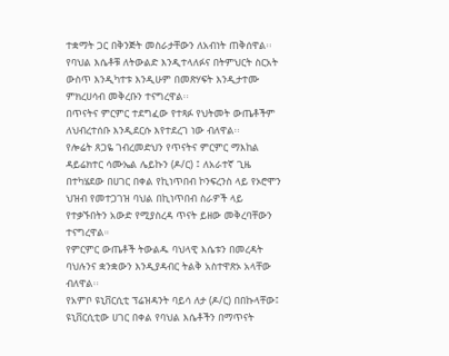ተቋማት ጋር በቅንጅት መስራታቸውን ለአብነት ጠቅሰዋል፡፡
የባህል እሴቶቹ ለትውልድ እንዲተላለፉና በትምህርት ስርአት ውስጥ እንዲካተቱ እንዲሁም በመጽሃፍት እንዲታተሙ ምክረሀሳብ መቅረቡን ተናግረዋል፡፡
በጥናትና ምርምር ተደግፈው የተጻፉ የህትመት ውጤቶችም ለህብረተሰቡ እንዲደርሱ እየተደረገ ነው ብለዋል፡፡
የሎሬት ጸጋዬ ገብረመድህን የጥናትና ምርምር ማእከል ዳይሬክተር ሳሙኤል ሌይኩን (ዶ/ር) ፤ ለአራተኛ ጊዜ በተካሄደው በሀገር በቀል የኪነጥበብ ኮንፍረንስ ላይ የኦሮሞን ህዝብ የመተጋገዝ ባህል በኪነጥበብ ስራዎች ላይ የተቃኙበትን አውድ የሚያስረዳ ጥናት ይዘው መቅረባቸውን ተናግረዋል።
የምርምር ውጤቶች ትውልዱ ባህላዊ እሴቱን በመረዳት ባህሉንና ቋንቋውን እንዲያዳብር ትልቅ አስተዋጽኦ አላቸው ብለዋል፡፡
የአምቦ ዩኒቨርሲቲ ፕሬዝዳንት ባይሳ ለታ (ዶ/ር) በበኩላቸው፤ ዩኒቨርሲቲው ሀገር በቀል የባህል እሴቶችን በማጥናት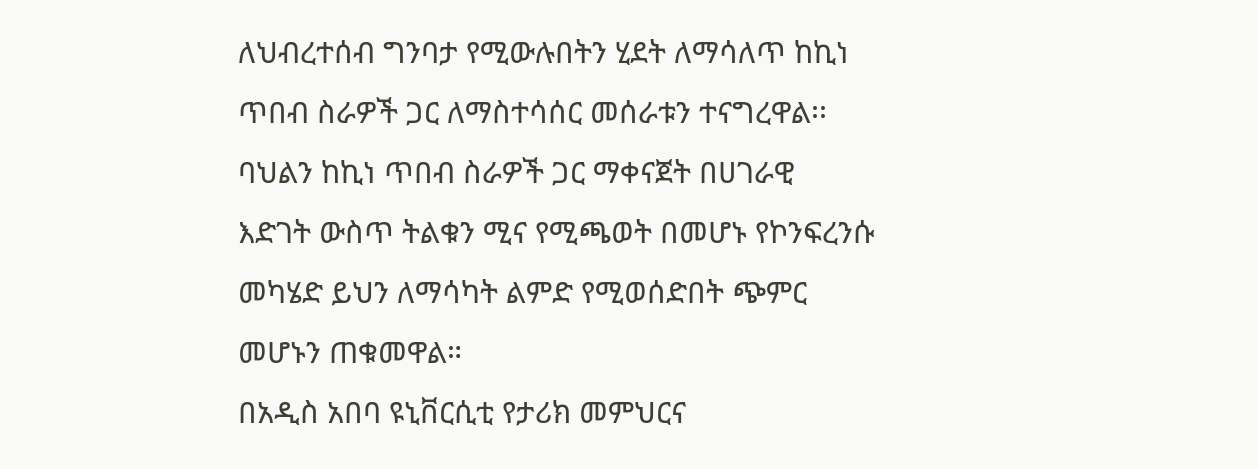ለህብረተሰብ ግንባታ የሚውሉበትን ሂደት ለማሳለጥ ከኪነ ጥበብ ስራዎች ጋር ለማስተሳሰር መሰራቱን ተናግረዋል፡፡
ባህልን ከኪነ ጥበብ ስራዎች ጋር ማቀናጀት በሀገራዊ እድገት ውስጥ ትልቁን ሚና የሚጫወት በመሆኑ የኮንፍረንሱ መካሄድ ይህን ለማሳካት ልምድ የሚወሰድበት ጭምር መሆኑን ጠቁመዋል።
በአዲስ አበባ ዩኒቨርሲቲ የታሪክ መምህርና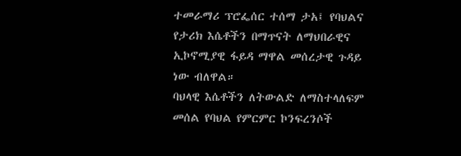ተመራማሪ ፕሮፌሰር ተሰማ ታአ፤ የባህልና የታሪክ እሴቶችን በማጥናት ለማህበራዊና ኢኮኖሚያዊ ፋይዳ ማዋል መሰረታዊ ጉዳይ ነው ብለዋል።
ባህላዊ እሴቶችን ለትውልድ ለማስተላለፍም መሰል የባህል የምርምር ኮንፍረንሶች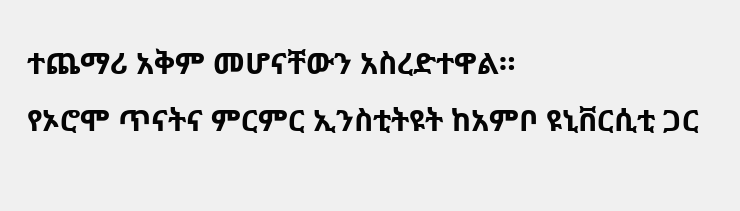ተጨማሪ አቅም መሆናቸውን አስረድተዋል።
የኦሮሞ ጥናትና ምርምር ኢንስቲትዩት ከአምቦ ዩኒቨርሲቲ ጋር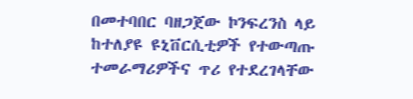በመተባበር ባዘጋጀው ኮንፍረንስ ላይ ከተለያዩ ዩኒቨርሲቲዎች የተውጣጡ ተመራማሪዎችና ጥሪ የተደረገላቸው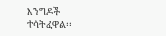እንግዶች ተሳትፈዋል፡፡